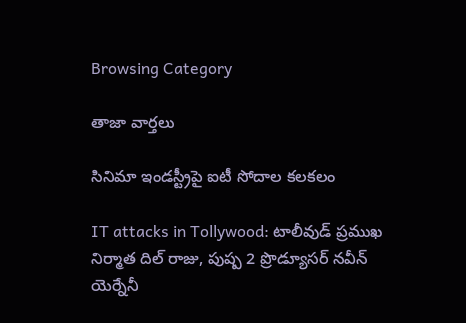Browsing Category

తాజా వార్తలు

సినిమా ఇండస్ట్రీపై ఐటీ సోదాల కలకలం

IT attacks in Tollywood: టాలీవుడ్ ప్ర‌ముఖ‌ నిర్మాత దిల్ రాజు, పుష్ప 2 ప్రొడ్యూస‌ర్ న‌వీన్ యెర్నేనీ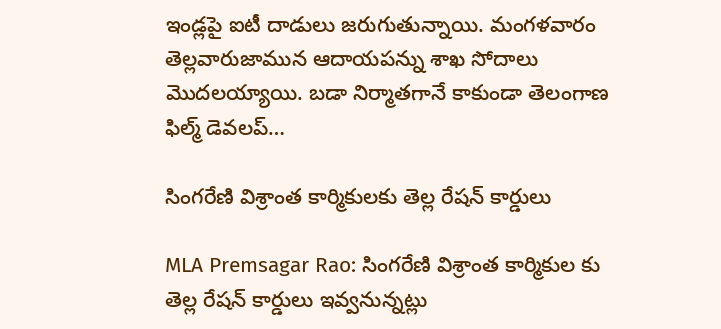ఇండ్ల‌పై ఐటీ దాడులు జ‌రుగుతున్నాయి. మంగళవారం తెల్లవారుజామున ఆదాయపన్ను శాఖ సోదాలు మొదలయ్యాయి. బడా నిర్మాతగానే కాకుండా తెలంగాణ ఫిల్మ్ డెవలప్…

సింగరేణి విశ్రాంత కార్మికులకు తెల్ల రేషన్ కార్డులు

MLA Premsagar Rao: సింగరేణి విశ్రాంత కార్మికుల కు తెల్ల రేషన్ కార్డులు ఇవ్వనున్నట్లు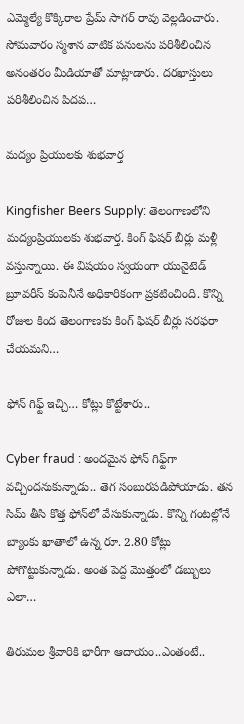ఎమ్మెల్యే కొక్కిరాల ప్రేమ్ సాగర్ రావు వెల్లడించారు. సోమవారం స్మశాన వాటిక పనులను పరిశీలించిన అనంతరం మీడియాతో మాట్లాడారు. దరఖాస్తులు పరిశీలించిన పిదప…

మ‌ద్యం ప్రియుల‌కు శుభ‌వార్త‌

Kingfisher Beers Supply: తెలంగాణలోని మద్యంప్రియులకు శుభవార్త. కింగ్ ఫిషర్ బీర్లు మళ్లీ వ‌స్తున్నాయి. ఈ విషయం స్వయంగా యునైటెడ్ బ్రూవరీస్ కంపెనీనే అధికారికంగా ప్రకటించింది. కొన్ని రోజుల కింద తెలంగాణ‌కు కింగ్ ఫిషర్ బీర్లు సరఫరా చేయమని…

ఫోన్ గిఫ్ట్ ఇచ్చి… కోట్లు కొట్టేశారు..

Cyber fraud : అంద‌మైన ఫోన్ గిఫ్ట్‌గా వ‌చ్చింద‌నుకున్నాడు.. తెగ సంబుర‌ప‌డిపోయాడు. త‌న సిమ్ తీసి కొత్త ఫోన్‌లో వేసుకున్నాడు. కొన్ని గంట‌ల్లోనే బ్యాంకు ఖాతాలో ఉన్న రూ. 2.80 కోట్లు పోగొట్టుకున్నాడు. అంత పెద్ద మొత్తంలో డబ్బులు ఎలా…

తిరుమల శ్రీవారికి భారీగా ఆదాయం..ఎంతంటే..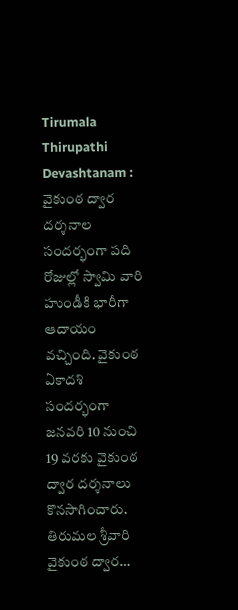Tirumala Thirupathi Devashtanam : వైకుంఠ ద్వార దర్శనాల సంద‌ర్భంగా ప‌ది రోజుల్లో స్వామి వారి హుండీకి భారీగా ఆదాయం వ‌చ్చింది. వైకుంఠ ఏకాద‌శి సంద‌ర్భంగా జనవరి 10 నుంచి 19 వరకు వైకుంఠ ద్వార ద‌ర్శ‌నాలు కొన‌సాగించారు. తిరుమల శ్రీవారి వైకుంఠ ద్వార…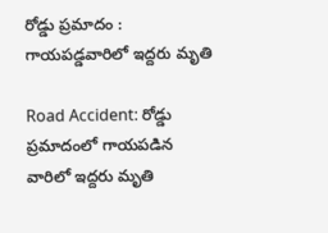రోడ్డు ప్ర‌మాదం : గాయ‌ప‌డ్డ‌వారిలో ఇద్ద‌రు మృతి

Road Accident: రోడ్డు ప్ర‌మాదంలో గాయ‌ప‌డిన వారిలో ఇద్ద‌రు మృతి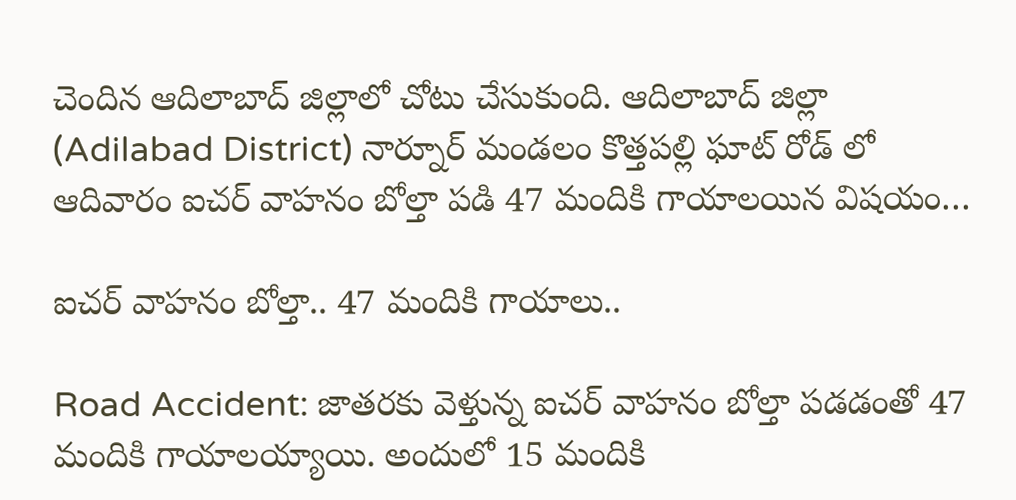చెందిన ఆదిలాబాద్ జిల్లాలో చోటు చేసుకుంది. ఆదిలాబాద్ జిల్లా (Adilabad District) నార్నూర్ మండలం కొత్తపల్లి ఘాట్ రోడ్ లో ఆదివారం ఐచర్ వాహనం బోల్తా పడి 47 మందికి గాయాలయిన విష‌యం…

ఐచర్ వాహనం బోల్తా.. 47 మందికి గాయాలు..

Road Accident: జాతరకు వెళ్తున్న ఐచర్ వాహనం బోల్తా పడడంతో 47 మందికి గాయాలయ్యాయి. అందులో 15 మందికి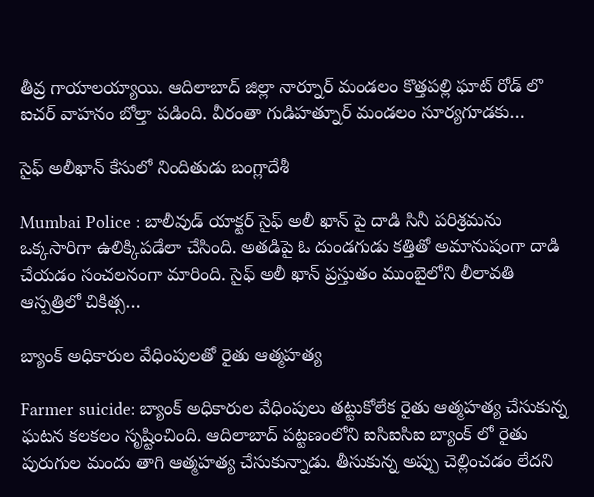తీవ్ర గాయాలయ్యాయి. ఆదిలాబాద్ జిల్లా నార్నూర్ మండలం కొత్తపల్లి ఘాట్ రోడ్ లొ ఐచర్ వాహనం బోల్తా పడింది. వీరంతా గుడిహత్నూర్ మండలం సూర్యగూడకు…

సైఫ్ అలీఖాన్ కేసులో నిందితుడు బంగ్లాదేశీ

Mumbai Police : బాలీవుడ్ యాక్టర్ సైఫ్ అలీ ఖాన్ పై దాడి సినీ పరిశ్రమను ఒక్కసారిగా ఉలిక్కిపడేలా చేసింది. అతడిపై ఓ దుండగుడు కత్తితో అమానుషంగా దాడి చేయడం సంచలనంగా మారింది. సైఫ్ అలీ ఖాన్ ప్ర‌స్తుతం ముంబైలోని లీలావతి ఆస్పత్రిలో చికిత్స…

బ్యాంక్ అధికారుల వేధింపులతో రైతు ఆత్మహత్య

Farmer suicide: బ్యాంక్ అధికారుల వేధింపులు త‌ట్టుకోలేక రైతు ఆత్మహత్య చేసుకున్న ఘ‌ట‌న క‌ల‌క‌లం సృష్టించింది. ఆదిలాబాద్ పట్టణంలోని ఐసిఐసిఐ బ్యాంక్ లో రైతు పురుగుల మందు తాగి ఆత్మహత్య చేసుకున్నాడు. తీసుకున్న అప్పు చెల్లించడం లేదని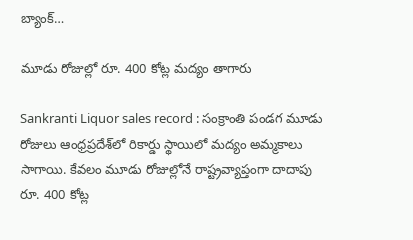బ్యాంక్…

మూడు రోజుల్లో రూ. 400 కోట్ల మ‌ద్యం తాగారు

Sankranti Liquor sales record : సంక్రాంతి పండగ మూడు రోజులు ఆంధ్రప్ర‌దేశ్‌లో రికార్డు స్థాయిలో మ‌ద్యం అమ్మ‌కాలు సాగాయి. కేవలం మూడు రోజుల్లోనే రాష్ట్రవ్యాప్తంగా దాదాపు రూ. 400 కోట్ల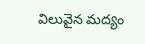విలువైన మద్యం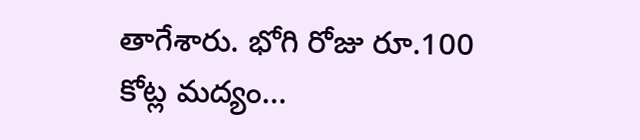తాగేశారు. భోగి రోజు రూ.100 కోట్ల మద్యం…